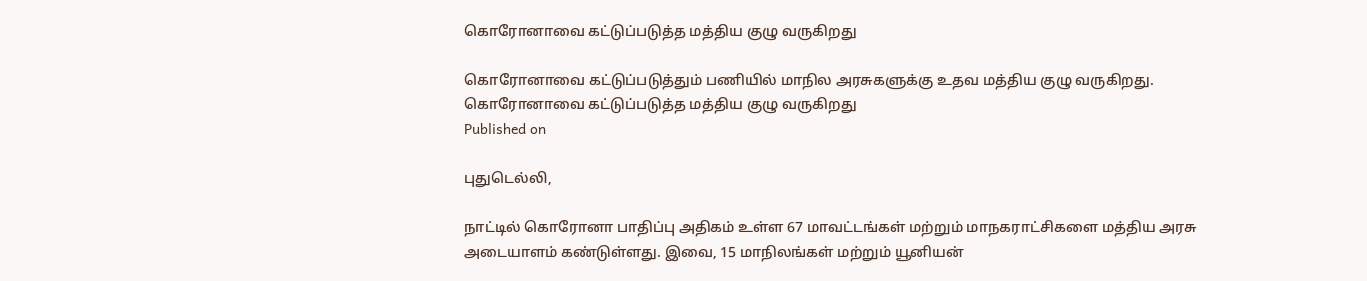கொரோனாவை கட்டுப்படுத்த மத்திய குழு வருகிறது

கொரோனாவை கட்டுப்படுத்தும் பணியில் மாநில அரசுகளுக்கு உதவ மத்திய குழு வருகிறது.
கொரோனாவை கட்டுப்படுத்த மத்திய குழு வருகிறது
Published on

புதுடெல்லி,

நாட்டில் கொரோனா பாதிப்பு அதிகம் உள்ள 67 மாவட்டங்கள் மற்றும் மாநகராட்சிகளை மத்திய அரசு அடையாளம் கண்டுள்ளது. இவை, 15 மாநிலங்கள் மற்றும் யூனியன்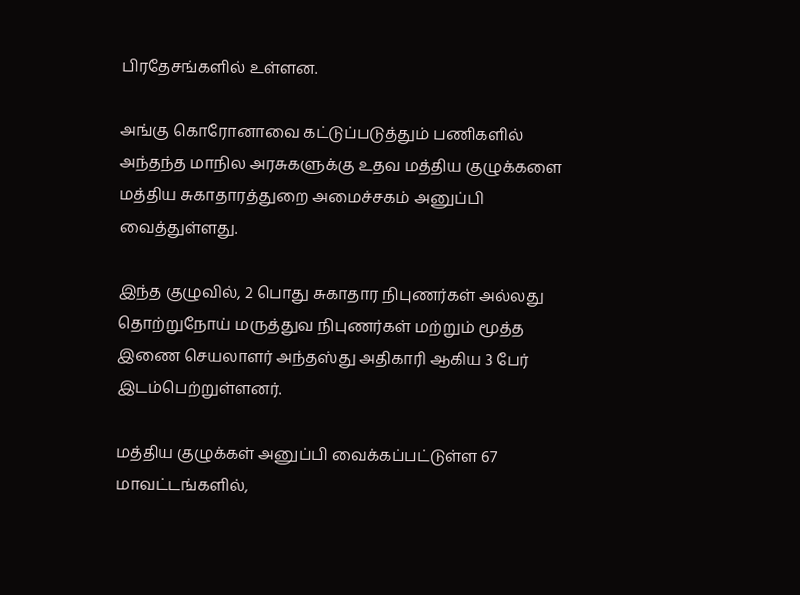பிரதேசங்களில் உள்ளன.

அங்கு கொரோனாவை கட்டுப்படுத்தும் பணிகளில் அந்தந்த மாநில அரசுகளுக்கு உதவ மத்திய குழுக்களை மத்திய சுகாதாரத்துறை அமைச்சகம் அனுப்பி வைத்துள்ளது.

இந்த குழுவில், 2 பொது சுகாதார நிபுணர்கள் அல்லது தொற்றுநோய் மருத்துவ நிபுணர்கள் மற்றும் மூத்த இணை செயலாளர் அந்தஸ்து அதிகாரி ஆகிய 3 பேர் இடம்பெற்றுள்ளனர்.

மத்திய குழுக்கள் அனுப்பி வைக்கப்பட்டுள்ள 67 மாவட்டங்களில்,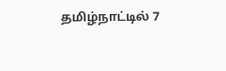தமிழ்நாட்டில் 7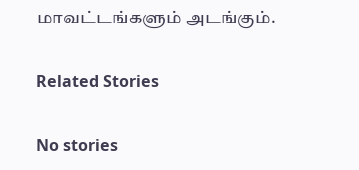மாவட்டங்களும் அடங்கும்.

Related Stories

No stories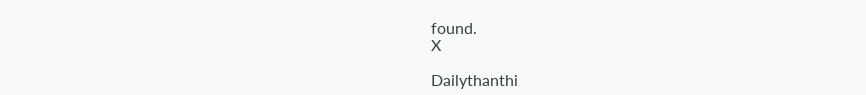found.
X

Dailythanthi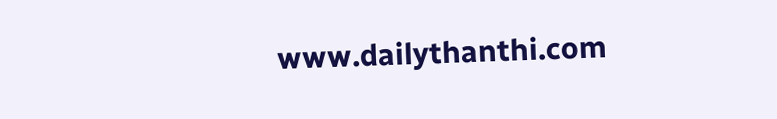www.dailythanthi.com